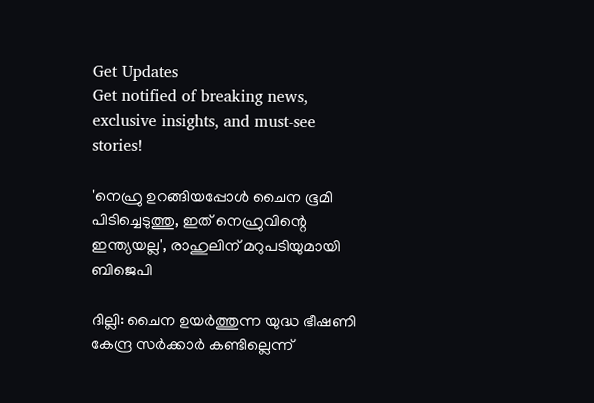Get Updates
Get notified of breaking news, exclusive insights, and must-see stories!

'നെഹ്രു ഉറങ്ങിയപ്പോൾ ചൈന ഭൂമി പിടിച്ചെടുത്തു, ഇത് നെഹ്രുവിന്റെ ഇന്ത്യയല്ല', രാഹുലിന് മറുപടിയുമായി ബിജെപി

ദില്ലി: ചൈന ഉയര്‍ത്തുന്ന യുദ്ധ ഭീഷണി കേന്ദ്ര സര്‍ക്കാര്‍ കണ്ടില്ലെന്ന്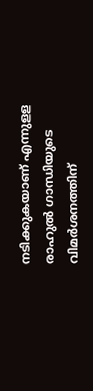നടിക്കുകയാണ് എന്നുളള രാഹുല്‍ ഗാന്ധിയുടെ വിമര്‍ശനത്തിന്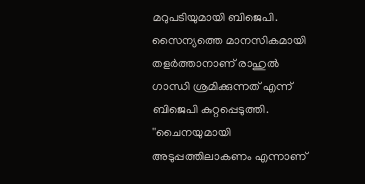മറുപടിയുമായി ബിജെപി. സൈന്യത്തെ മാനസികമായി തളര്‍ത്താനാണ് രാഹുല്‍ ഗാന്ധി ശ്രമിക്കുന്നത് എന്ന് ബിജെപി കുറ്റപ്പെടുത്തി. ''ചൈനയുമായി അടുപ്പത്തിലാകണം എന്നാണ്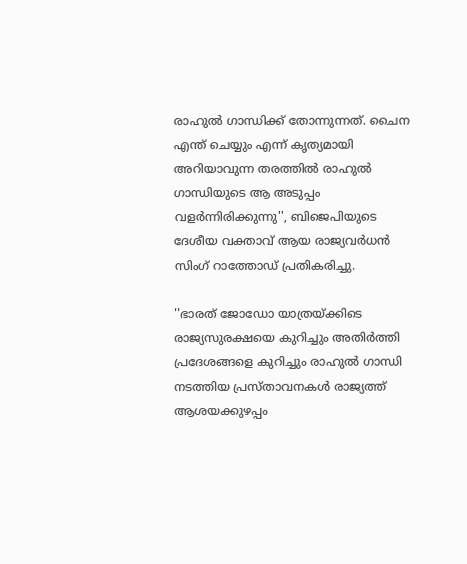രാഹുല്‍ ഗാന്ധിക്ക് തോന്നുന്നത്. ചൈന എന്ത് ചെയ്യും എന്ന് കൃത്യമായി അറിയാവുന്ന തരത്തില്‍ രാഹുല്‍ ഗാന്ധിയുടെ ആ അടുപ്പം വളര്‍ന്നിരിക്കുന്നു'', ബിജെപിയുടെ ദേശീയ വക്താവ് ആയ രാജ്യവര്‍ധന്‍ സിംഗ് റാത്തോഡ് പ്രതികരിച്ചു.

''ഭാരത് ജോഡോ യാത്രയ്ക്കിടെ രാജ്യസുരക്ഷയെ കുറിച്ചും അതിര്‍ത്തി പ്രദേശങ്ങളെ കുറിച്ചും രാഹുല്‍ ഗാന്ധി നടത്തിയ പ്രസ്താവനകള്‍ രാജ്യത്ത് ആശയക്കുഴപ്പം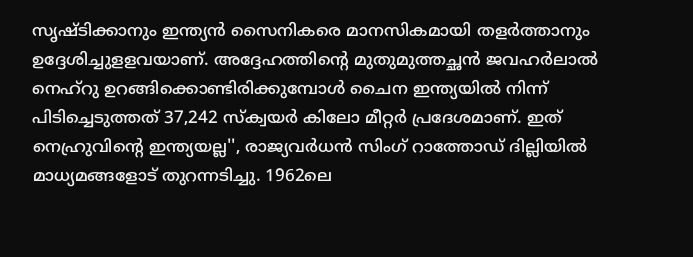സൃഷ്ടിക്കാനും ഇന്ത്യന്‍ സൈനികരെ മാനസികമായി തളര്‍ത്താനും ഉദ്ദേശിച്ചുളളവയാണ്. അദ്ദേഹത്തിന്റെ മുതുമുത്തച്ഛന്‍ ജവഹര്‍ലാല്‍ നെഹ്‌റു ഉറങ്ങിക്കൊണ്ടിരിക്കുമ്പോള്‍ ചൈന ഇന്ത്യയില്‍ നിന്ന് പിടിച്ചെടുത്തത് 37,242 സ്‌ക്വയര്‍ കിലോ മീറ്റര്‍ പ്രദേശമാണ്. ഇത് നെഹ്രുവിന്റെ ഇന്ത്യയല്ല'', രാജ്യവര്‍ധന്‍ സിംഗ് റാത്തോഡ് ദില്ലിയില്‍ മാധ്യമങ്ങളോട് തുറന്നടിച്ചു. 1962ലെ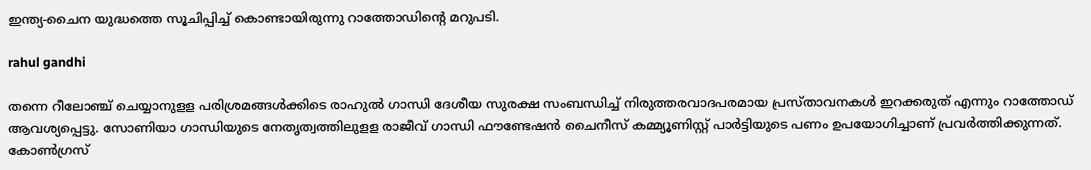ഇന്ത്യ-ചൈന യുദ്ധത്തെ സൂചിപ്പിച്ച് കൊണ്ടായിരുന്നു റാത്തോഡിന്റെ മറുപടി.

rahul gandhi

തന്നെ റീലോഞ്ച് ചെയ്യാനുളള പരിശ്രമങ്ങള്‍ക്കിടെ രാഹുല്‍ ഗാന്ധി ദേശീയ സുരക്ഷ സംബന്ധിച്ച് നിരുത്തരവാദപരമായ പ്രസ്താവനകള്‍ ഇറക്കരുത് എന്നും റാത്തോഡ് ആവശ്യപ്പെട്ടു. സോണിയാ ഗാന്ധിയുടെ നേതൃത്വത്തിലുളള രാജീവ് ഗാന്ധി ഫൗണ്ടേഷന്‍ ചൈനീസ് കമ്മ്യൂണിസ്റ്റ് പാര്‍ട്ടിയുടെ പണം ഉപയോഗിച്ചാണ് പ്രവര്‍ത്തിക്കുന്നത്. കോണ്‍ഗ്രസ്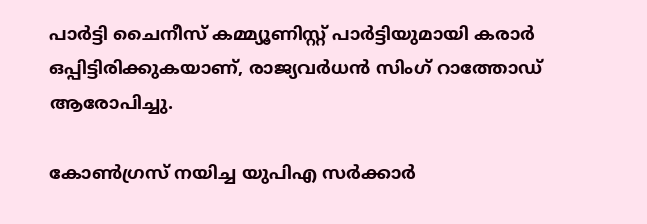പാര്‍ട്ടി ചൈനീസ് കമ്മ്യൂണിസ്റ്റ് പാര്‍ട്ടിയുമായി കരാര്‍ ഒപ്പിട്ടിരിക്കുകയാണ്, രാജ്യവര്‍ധന്‍ സിംഗ് റാത്തോഡ് ആരോപിച്ചു.

കോണ്‍ഗ്രസ് നയിച്ച യുപിഎ സര്‍ക്കാര്‍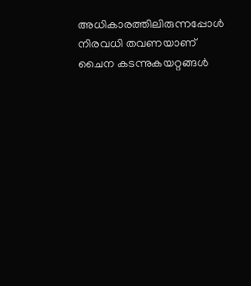അധികാരത്തിലിരുന്നപ്പോള്‍ നിരവധി തവണയാണ് ചൈന കടന്നുകയറ്റങ്ങള്‍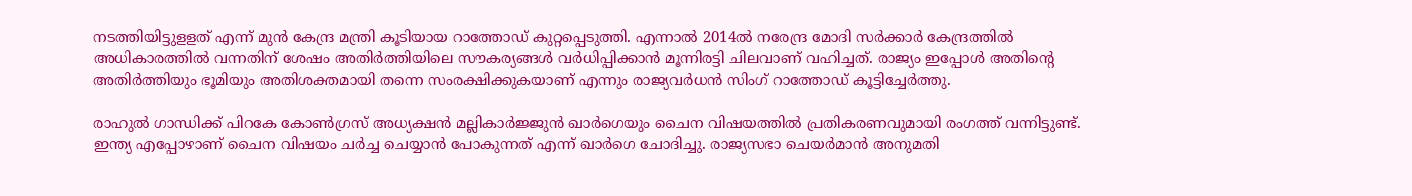നടത്തിയിട്ടുളളത് എന്ന് മുന്‍ കേന്ദ്ര മന്ത്രി കൂടിയായ റാത്തോഡ് കുറ്റപ്പെടുത്തി. എന്നാല്‍ 2014ല്‍ നരേന്ദ്ര മോദി സര്‍ക്കാര്‍ കേന്ദ്രത്തില്‍ അധികാരത്തില്‍ വന്നതിന് ശേഷം അതിര്‍ത്തിയിലെ സൗകര്യങ്ങള്‍ വര്‍ധിപ്പിക്കാന്‍ മൂന്നിരട്ടി ചിലവാണ് വഹിച്ചത്. രാജ്യം ഇപ്പോള്‍ അതിന്റെ അതിര്‍ത്തിയും ഭൂമിയും അതിശക്തമായി തന്നെ സംരക്ഷിക്കുകയാണ് എന്നും രാജ്യവര്‍ധന്‍ സിംഗ് റാത്തോഡ് കൂട്ടിച്ചേര്‍ത്തു.

രാഹുല്‍ ഗാന്ധിക്ക് പിറകേ കോണ്‍ഗ്രസ് അധ്യക്ഷന്‍ മല്ലികാര്‍ജ്ജുന്‍ ഖാര്‍ഗെയും ചൈന വിഷയത്തില്‍ പ്രതികരണവുമായി രംഗത്ത് വന്നിട്ടുണ്ട്. ഇന്ത്യ എപ്പോഴാണ് ചൈന വിഷയം ചര്‍ച്ച ചെയ്യാന്‍ പോകുന്നത് എന്ന് ഖാര്‍ഗെ ചോദിച്ചു. രാജ്യസഭാ ചെയര്‍മാന്‍ അനുമതി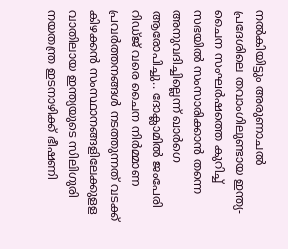നല്‍കിയിട്ടും അരുണാചല്‍ പ്രദേശിലെ തവാംഗിലുണ്ടായ ഇന്ത്യ-ചൈന സംഘര്‍ഷത്തെ കുറിച്ച് സഭയില്‍ സംസാരിക്കാന്‍ തന്നെ അനുവദിച്ചില്ലെന്ന് ഖാര്‍ഗെ ആരോപിച്ചു.. ദോക്ലാമില്‍ ജംപേരി റിഡ്ജ് വരെ ചൈന നിര്‍മ്മാണ പ്രവര്‍ത്തനങ്ങള്‍ നടത്തുന്നത് വടക്ക് കിഴക്കന്‍ സംസ്ഥാനങ്ങളിലേക്കുളള വാതിലായ ഇന്ത്യയുടെ സിലിഗുരി നയതന്ത്ര ഇടനാഴിക്ക് ഭീഷണി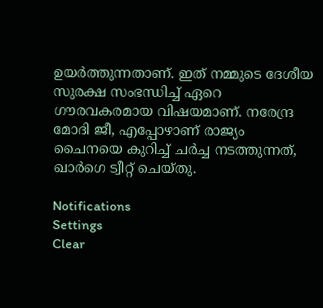ഉയര്‍ത്തുന്നതാണ്. ഇത് നമ്മുടെ ദേശീയ സുരക്ഷ സംഭന്ധിച്ച് ഏറെ ഗൗരവകരമായ വിഷയമാണ്. നരേന്ദ്ര മോദി ജീ, എപ്പോഴാണ് രാജ്യം ചൈനയെ കുറിച്ച് ചര്‍ച്ച നടത്തുന്നത്, ഖാര്‍ഗെ ട്വീറ്റ് ചെയ്തു.

Notifications
Settings
Clear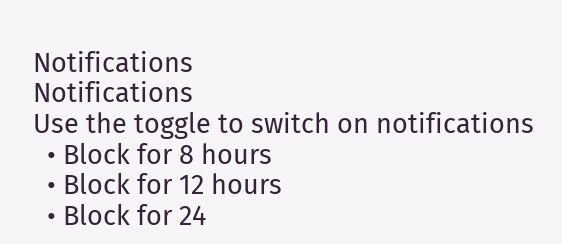Notifications
Notifications
Use the toggle to switch on notifications
  • Block for 8 hours
  • Block for 12 hours
  • Block for 24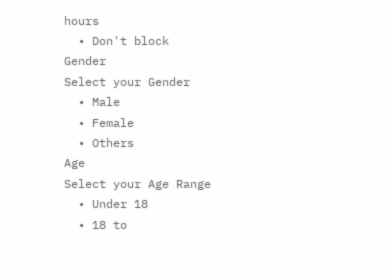hours
  • Don't block
Gender
Select your Gender
  • Male
  • Female
  • Others
Age
Select your Age Range
  • Under 18
  • 18 to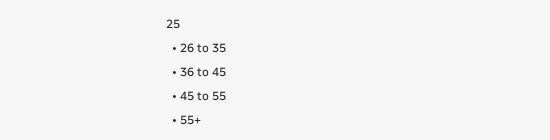25
  • 26 to 35
  • 36 to 45
  • 45 to 55
  • 55+